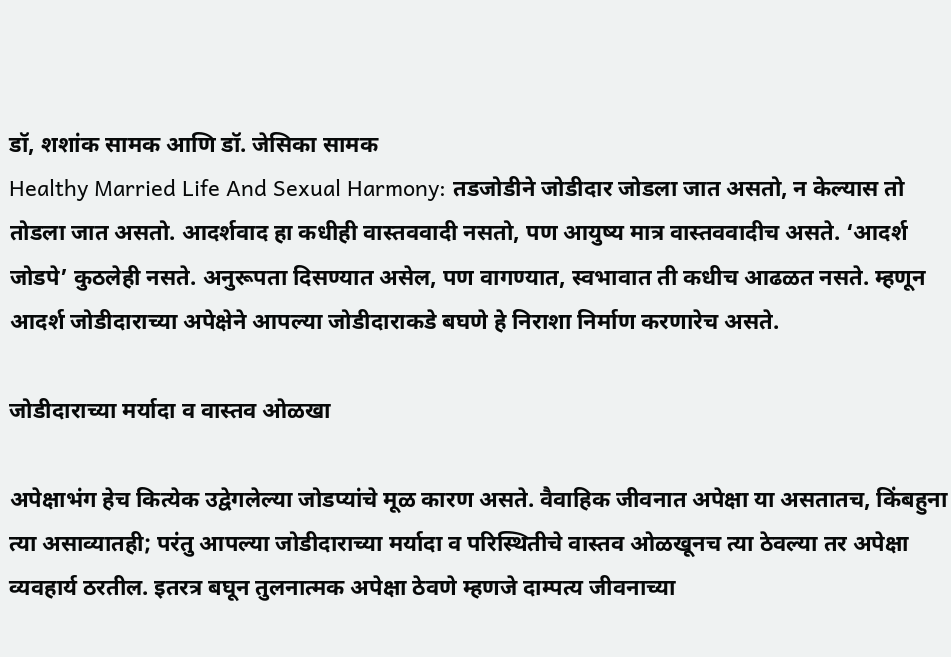डॉ, शशांक सामक आणि डॉ. जेसिका सामक
Healthy Married Life And Sexual Harmony: तडजोडीने जोडीदार जोडला जात असतो, न केल्यास तो तोडला जात असतो. आदर्शवाद हा कधीही वास्तववादी नसतो, पण आयुष्य मात्र वास्तववादीच असते. ‘आदर्श जोडपे’ कुठलेही नसते. अनुरूपता दिसण्यात असेल, पण वागण्यात, स्वभावात ती कधीच आढळत नसते. म्हणून आदर्श जोडीदाराच्या अपेक्षेने आपल्या जोडीदाराकडे बघणे हे निराशा निर्माण करणारेच असते.

जोडीदाराच्या मर्यादा व वास्तव ओळखा

अपेक्षाभंग हेच कित्येक उद्वेगलेल्या जोडप्यांचे मूळ कारण असते. वैवाहिक जीवनात अपेक्षा या असतातच, किंबहुना त्या असाव्यातही; परंतु आपल्या जोडीदाराच्या मर्यादा व परिस्थितीचे वास्तव ओळखूनच त्या ठेवल्या तर अपेक्षा व्यवहार्य ठरतील. इतरत्र बघून तुलनात्मक अपेक्षा ठेवणे म्हणजे दाम्पत्य जीवनाच्या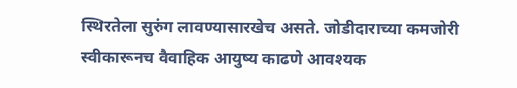स्थिरतेला सुरुंग लावण्यासारखेच असते. जोडीदाराच्या कमजोरी स्वीकारूनच वैवाहिक आयुष्य काढणे आवश्यक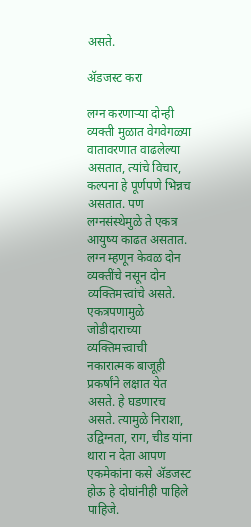असते.

ॲडजस्ट करा

लग्न करणाऱ्या दोन्ही व्यक्ती मुळात वेगवेगळ्या वातावरणात वाढलेल्या असतात, त्यांचे विचार, कल्पना हे पूर्णपणे भिन्नच असतात. पण लग्नसंस्थेमुळे ते एकत्र आयुष्य काढत असतात. लग्न म्हणून केवळ दोन व्यक्तींचे नसून दोन व्यक्तिमत्त्वांचे असते. एकत्रपणामुळे जोडीदाराच्या व्यक्तिमत्त्वाची नकारात्मक बाजूही प्रकर्षांने लक्षात येत असते. हे घडणारच असते. त्यामुळे निराशा, उद्विग्नता, राग, चीड यांना थारा न देता आपण एकमेकांना कसे अ‍ॅडजस्ट होऊ हे दोघांनीही पाहिले पाहिजे.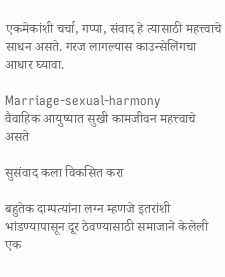एकमेकांशी चर्चा, गप्पा, संवाद हे त्यासाठी महत्त्वाचे साधन असते. गरज लागल्यास काउन्सेलिंगचा आधार घ्यावा.

Marriage-sexual-harmony
वैवाहिक आयुष्यात सुखी कामजीवन महत्त्वाचे असते

सुसंवाद कला विकसित करा

बहुतेक दाम्पत्यांना लग्न म्हणजे इतरांशी भांडण्यापासून दूर ठेवण्यासाठी समाजाने केलेली एक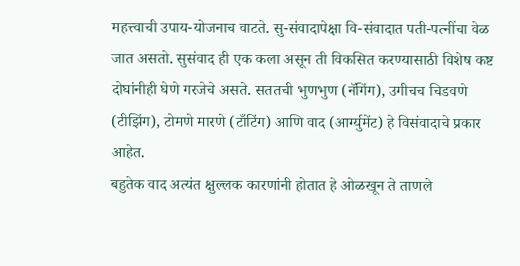महत्त्वाची उपाय-योजनाच वाटते. सु-संवादापेक्षा वि-संवादात पती-पत्नींचा वेळ जात असतो. सुसंवाद ही एक कला असून ती विकसित करण्यासाठी विशेष कष्ट दोघांनीही घेणे गरजेचे असते. सततची भुणभुण (नॅगिंग), उगीचच चिडवणे (टीझिंग), टोमणे मारणे (टाँटिंग) आणि वाद (आर्ग्युमेंट) हे विसंवादाचे प्रकार आहेत.
बहुतेक वाद अत्यंत क्षुल्लक कारणांनी होतात हे ओळखून ते ताणले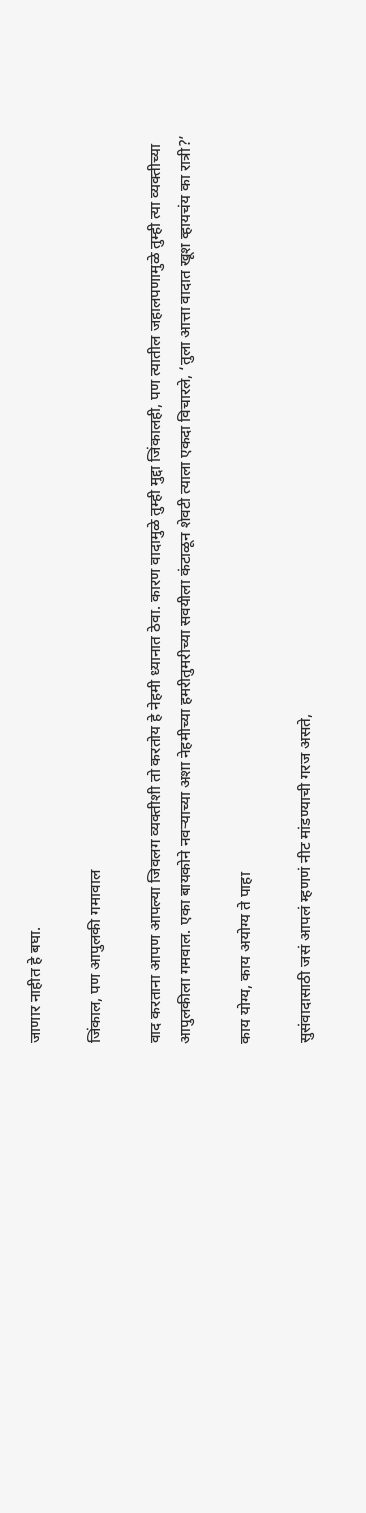जाणार नाहीत हे बघा.

जिंकाल, पण आपुलकी गमावाल

वाद करताना आपण आपल्या जिवलग व्यक्तीशी तो करतोय हे नेहमी ध्यानात ठेवा. कारण वादामुळे तुम्ही मुद्दा जिंकालही, पण त्यातील जहालपणामुळे तुम्ही त्या व्यक्तीच्या आपुलकीला गमवाल. एका बायकोने नवऱ्याच्या अशा नेहमीच्या हमरीतुमरीच्या सवयीला कंटाळून शेवटी त्याला एकदा विचारले, ‘तुला आत्ता वादात खूश व्हायचंय का रात्री?’

काय योग्य, काय अयोग्य ते पाहा

सुसंवादासाठी जसं आपलं म्हणणं नीट मांडण्याची गरज असते,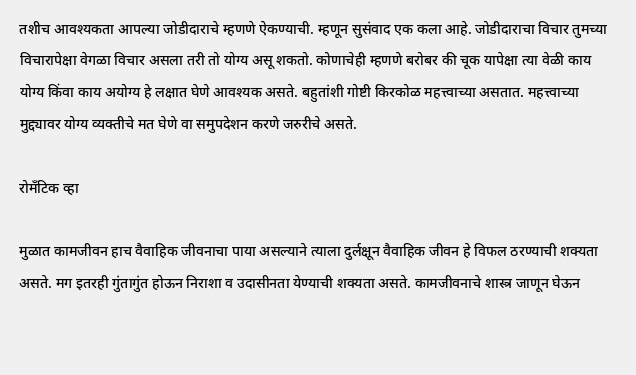तशीच आवश्यकता आपल्या जोडीदाराचे म्हणणे ऐकण्याची. म्हणून सुसंवाद एक कला आहे. जोडीदाराचा विचार तुमच्या विचारापेक्षा वेगळा विचार असला तरी तो योग्य असू शकतो. कोणाचेही म्हणणे बरोबर की चूक यापेक्षा त्या वेळी काय योग्य किंवा काय अयोग्य हे लक्षात घेणे आवश्यक असते. बहुतांशी गोष्टी किरकोळ महत्त्वाच्या असतात. महत्त्वाच्या मुद्द्यावर योग्य व्यक्तीचे मत घेणे वा समुपदेशन करणे जरुरीचे असते.

रोमँटिक व्हा

मुळात कामजीवन हाच वैवाहिक जीवनाचा पाया असल्याने त्याला दुर्लक्षून वैवाहिक जीवन हे विफल ठरण्याची शक्यता असते. मग इतरही गुंतागुंत होऊन निराशा व उदासीनता येण्याची शक्यता असते. कामजीवनाचे शास्त्र जाणून घेऊन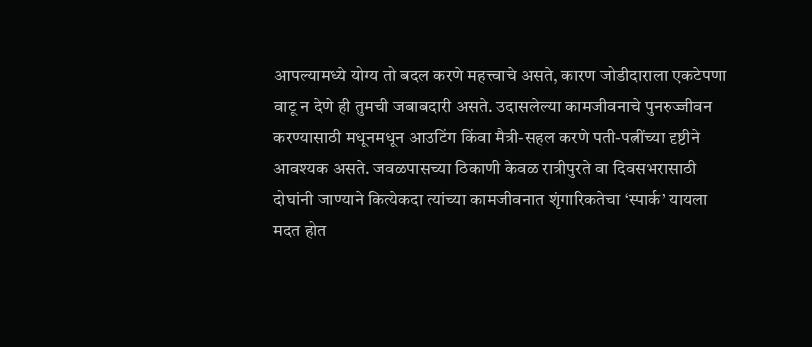आपल्यामध्ये योग्य तो बदल करणे महत्त्वाचे असते, कारण जोडीदाराला एकटेपणा वाटू न देणे ही तुमची जबाबदारी असते. उदासलेल्या कामजीवनाचे पुनरुज्जीवन करण्यासाठी मधूनमधून आउटिंग किंवा मैत्री-सहल करणे पती-पत्नींच्या दृष्टीने आवश्यक असते. जवळपासच्या ठिकाणी केवळ रात्रीपुरते वा दिवसभरासाठी दोघांनी जाण्याने कित्येकदा त्यांच्या कामजीवनात शृंगारिकतेचा ‘स्पार्क’ यायला मदत होत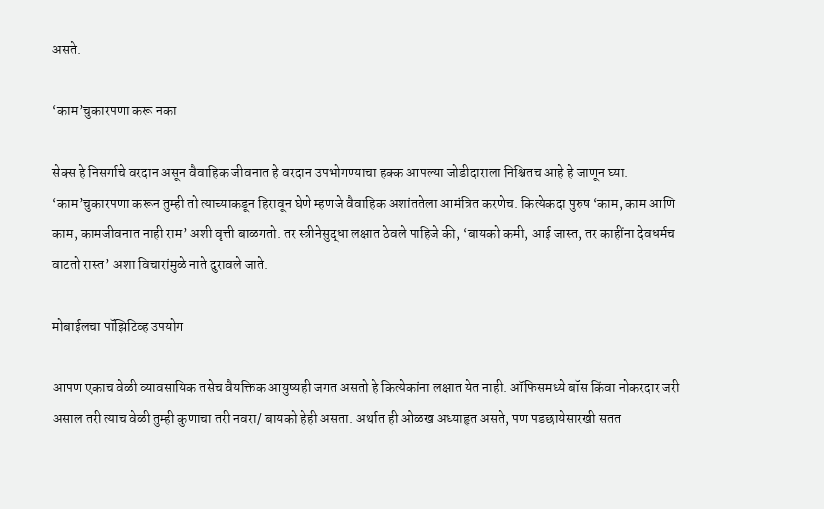असते.

‘काम’चुकारपणा करू नका

सेक्स हे निसर्गाचे वरदान असून वैवाहिक जीवनात हे वरदान उपभोगण्याचा हक्क आपल्या जोडीदाराला निश्चितच आहे हे जाणून घ्या. ‘काम’चुकारपणा करून तुम्ही तो त्याच्याकडून हिरावून घेणे म्हणजे वैवाहिक अशांततेला आमंत्रित करणेच. कित्येकदा पुरुष ‘काम, काम आणि काम, कामजीवनात नाही राम’ अशी वृत्ती बाळगतो. तर स्त्रीनेसुद्धा लक्षात ठेवले पाहिजे की, ‘बायको कमी, आई जास्त, तर काहींना देवधर्मच वाटतो रास्त’ अशा विचारांमुळे नाते दुरावले जाते.

मोबाईलचा पॉझिटिव्ह उपयोग

आपण एकाच वेळी व्यावसायिक तसेच वैयक्तिक आयुष्यही जगत असतो हे कित्येकांना लक्षात येत नाही. ऑफिसमध्ये बॉस किंवा नोकरदार जरी असाल तरी त्याच वेळी तुम्ही कुणाचा तरी नवरा/ बायको हेही असता. अर्थात ही ओळख अध्याहृत असते, पण पडछायेसारखी सतत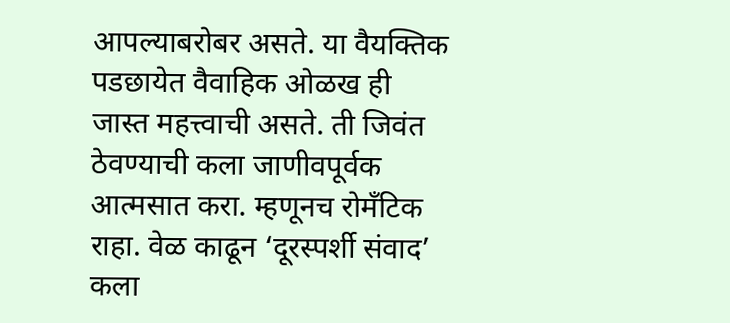आपल्याबरोबर असते. या वैयक्तिक पडछायेत वैवाहिक ओळख ही जास्त महत्त्वाची असते. ती जिवंत ठेवण्याची कला जाणीवपूर्वक आत्मसात करा. म्हणूनच रोमँटिक राहा. वेळ काढून ‘दूरस्पर्शी संवाद’ कला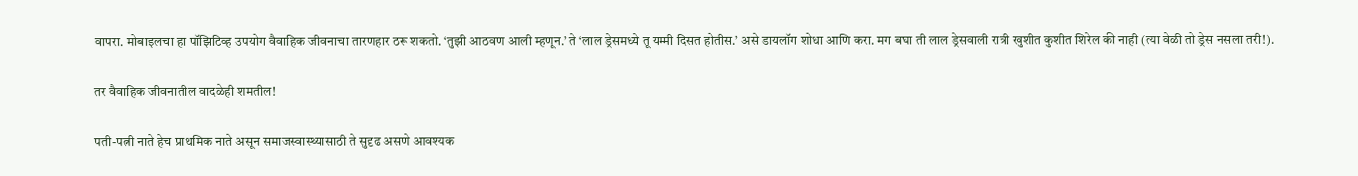वापरा. मोबाइलचा हा पॉझिटिव्ह उपयोग वैवाहिक जीवनाचा तारणहार ठरू शकतो. ‘तुझी आठवण आली म्हणून.’ ते ‘लाल ड्रेसमध्ये तू यम्मी दिसत होतीस.’ असे डायलॉग शोधा आणि करा. मग बघा ती लाल ड्रेसवाली रात्री खुशीत कुशीत शिरेल की नाही (त्या वेळी तो ड्रेस नसला तरी!).

तर वैवाहिक जीवनातील वादळेही शमतील!

पती-पत्नी नाते हेच प्राथमिक नाते असून समाजस्वास्थ्यासाठी ते सुदृढ असणे आवश्यक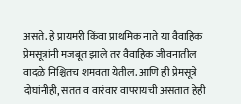असते. हे प्रायमरी किंवा प्राथमिक नाते या वैवाहिक प्रेमसूत्रांनी मजबूत झाले तर वैवाहिक जीवनातील वादळे निश्चितच शमवता येतील. आणि ही प्रेमसूत्रे दोघांनीही, सतत व वारंवार वापरायची असतात हेही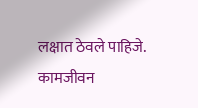लक्षात ठेवले पाहिजे. कामजीवन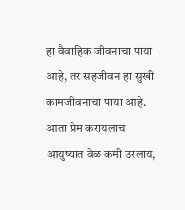हा वैवाहिक जीवनाचा पाया आहे, तर सहजीवन हा सुखी कामजीवनाचा पाया आहे. आता प्रेम करायलाच आयुष्यात वेळ कमी उरलाय,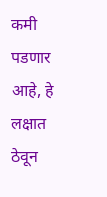कमी पडणार आहे, हे लक्षात ठेवून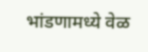भांडणामध्ये वेळ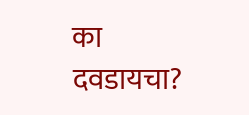का दवडायचा?